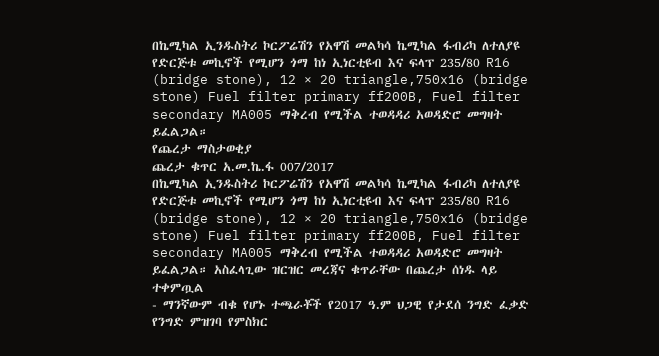በኬሚካል ኢንዱስትሪ ኮርፖሬሽን የአዋሽ መልካሳ ኬሚካል ፋብሪካ ለተለያዩ የድርጅቱ መኪኖች የሚሆን ጎማ ከነ ኢነርቲዩብ እና ፍላፕ 235/80 R16 (bridge stone), 12 × 20 triangle,750x16 (bridge stone) Fuel filter primary ff200B, Fuel filter secondary MA005 ማቅረብ የሚችል ተወዳዳሪ አወዳድሮ መግዛት ይፈልጋል።
የጨረታ ማስታወቂያ
ጨረታ ቁጥር አ.መ.ኬ.ፋ 007/2017
በኬሚካል ኢንዱስትሪ ኮርፖሬሽን የአዋሽ መልካሳ ኬሚካል ፋብሪካ ለተለያዩ የድርጅቱ መኪኖች የሚሆን ጎማ ከነ ኢነርቲዩብ እና ፍላፕ 235/80 R16 (bridge stone), 12 × 20 triangle,750x16 (bridge stone) Fuel filter primary ff200B, Fuel filter secondary MA005 ማቅረብ የሚችል ተወዳዳሪ አወዳድሮ መግዛት ይፈልጋል። አስፈላጊው ዝርዝር መረጃና ቁጥራቸው በጨረታ ሰነዱ ላይ ተቀምጧል
- ማንኛውም ብቁ የሆኑ ተጫራቾች የ2017 ዓ.ም ህጋዊ የታደሰ ንግድ ፈቃድ የንግድ ምዝገባ የምስክር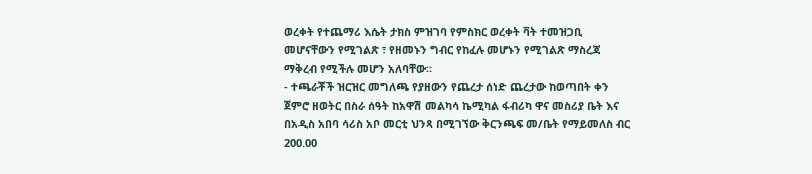ወረቀት የተጨማሪ እሴት ታክስ ምዝገባ የምስክር ወረቀት ቫት ተመዝጋቢ መሆናቸውን የሚገልጽ ፣ የዘመኑን ግብር የከፈሉ መሆኑን የሚገልጽ ማስረጃ ማቅረብ የሚችሉ መሆን አለባቸው።
- ተጫራቾች ዝርዝር መግለጫ የያዘውን የጨረታ ሰነድ ጨረታው ከወጣበት ቀን ጀምሮ ዘወትር በስራ ሰዓት ከአዋሽ መልካሳ ኬሚካል ፋብሪካ ዋና መስሪያ ቤት እና በአዲስ አበባ ሳሪስ አቦ መርቲ ህንጻ በሚገኘው ቅርንጫፍ መ/ቤት የማይመለስ ብር 200.00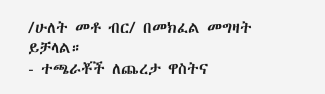/ሁለት መቶ ብር/ በመክፈል መግዛት ይቻላል።
- ተጫራቾች ለጨረታ ዋስትና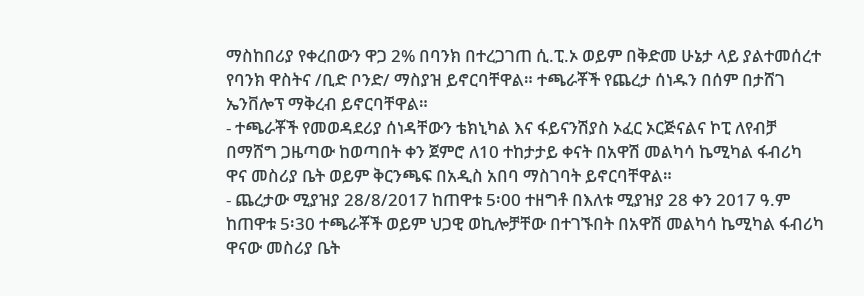ማስከበሪያ የቀረበውን ዋጋ 2% በባንክ በተረጋገጠ ሲ.ፒ.ኦ ወይም በቅድመ ሁኔታ ላይ ያልተመሰረተ የባንክ ዋስትና /ቢድ ቦንድ/ ማስያዝ ይኖርባቸዋል። ተጫራቾች የጨረታ ሰነዱን በሰም በታሸገ ኤንቨሎፕ ማቅረብ ይኖርባቸዋል።
- ተጫራቾች የመወዳደሪያ ሰነዳቸውን ቴክኒካል እና ፋይናንሽያስ ኦፈር ኦርጅናልና ኮፒ ለየብቻ በማሸግ ጋዜጣው ከወጣበት ቀን ጀምሮ ለ10 ተከታታይ ቀናት በአዋሽ መልካሳ ኬሚካል ፋብሪካ ዋና መስሪያ ቤት ወይም ቅርንጫፍ በአዲስ አበባ ማስገባት ይኖርባቸዋል።
- ጨረታው ሚያዝያ 28/8/2017 ከጠዋቱ 5፡00 ተዘግቶ በእለቱ ሚያዝያ 28 ቀን 2017 ዓ.ም ከጠዋቱ 5፡30 ተጫራቾች ወይም ህጋዊ ወኪሎቻቸው በተገኙበት በአዋሽ መልካሳ ኬሚካል ፋብሪካ ዋናው መስሪያ ቤት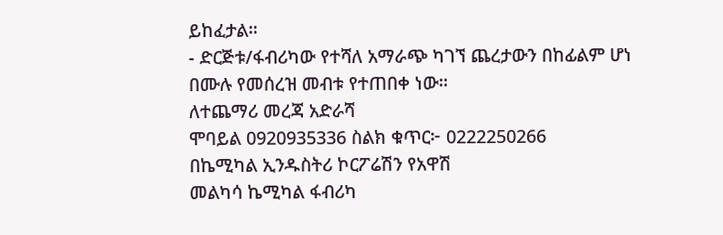ይከፈታል።
- ድርጅቱ/ፋብሪካው የተሻለ አማራጭ ካገኘ ጨረታውን በከፊልም ሆነ በሙሉ የመሰረዝ መብቱ የተጠበቀ ነው።
ለተጨማሪ መረጃ አድራሻ
ሞባይል 0920935336 ስልክ ቁጥር፦ 0222250266
በኬሚካል ኢንዱስትሪ ኮርፖሬሽን የአዋሽ
መልካሳ ኬሚካል ፋብሪካ